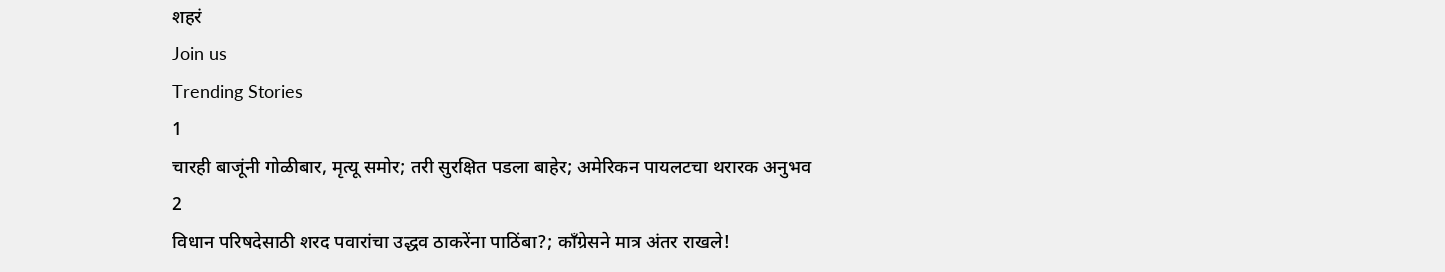शहरं
Join us
Trending Stories
1
चारही बाजूंनी गोळीबार, मृत्यू समोर; तरी सुरक्षित पडला बाहेर; अमेरिकन पायलटचा थरारक अनुभव
2
विधान परिषदेसाठी शरद पवारांचा उद्धव ठाकरेंना पाठिंबा?; काँग्रेसने मात्र अंतर राखले!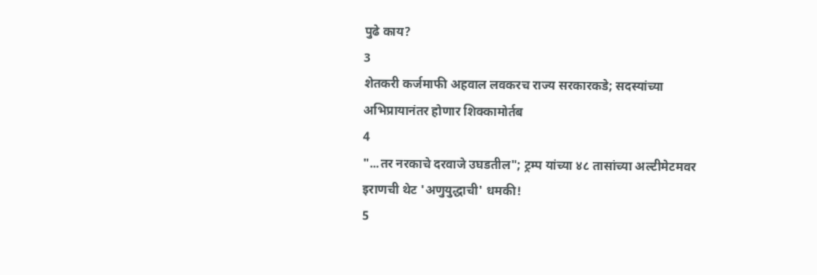पुढे काय?
3
शेतकरी कर्जमाफी अहवाल लवकरच राज्य सरकारकडे; सदस्यांच्या अभिप्रायानंतर होणार शिक्कामोर्तब
4
"...तर नरकाचे दरवाजे उघडतील"; ट्रम्प यांच्या ४८ तासांच्या अल्टीमेटमवर इराणची थेट 'अणुयुद्धाची' धमकी!
5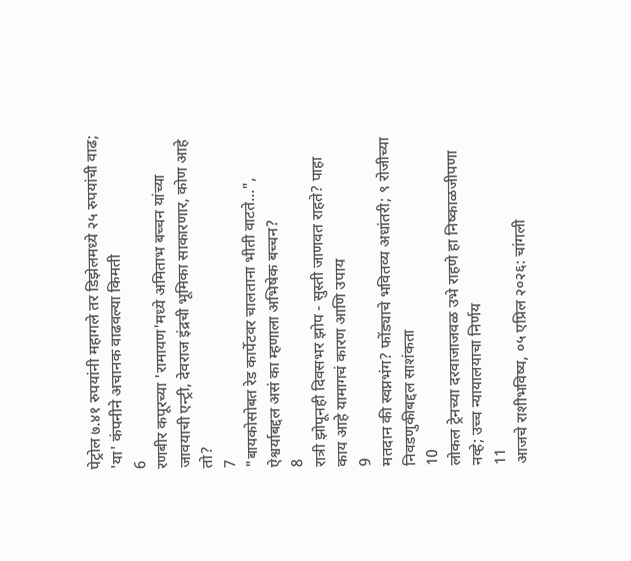पेट्रोल ७.४१ रुपयांनी महागले तर डिझेलमध्ये २५ रुपयांची वाढ; 'या' कंपनीने अचानक वाढवल्या किमती
6
रणबीर कपूरच्या 'रामायण'मध्ये अमिताभ बच्चन यांच्या जावयाची एन्ट्री, देवराज इंद्रची भूमिका साकारणार, कोण आहे तो?
7
"बायकोसोबत रेड कार्पेटवर चालताना भीती वाटते...", ऐश्वर्याबद्दल असं का म्हणाला अभिषेक बच्चन?
8
रात्री झोपूनही दिवसभर झोप - सुस्ती जाणवत राहते? पाहा काय आहे यामागचं कारण आणि उपाय
9
मतदान की स्वप्नभंग? फोंड्याचे भवितव्य अधांतरी; ९ रोजीच्या निवडणुकीबद्दल साशंकता
10
लोकल ट्रेनच्या दरवाजाजवळ उभे राहणे हा निष्काळजीपणा नव्हे; उच्च न्यायालयाचा निर्णय
11
आजचे राशीभविष्य, ०५ एप्रिल २०२६: चांगली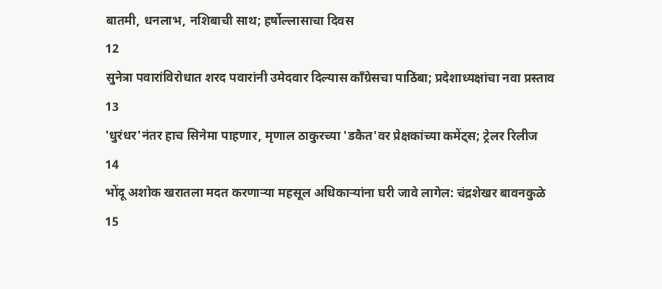बातमी, धनलाभ, नशिबाची साथ; हर्षोल्लासाचा दिवस
12
सुनेत्रा पवारांविरोधात शरद पवारांनी उमेदवार दिल्यास काँग्रेसचा पाठिंबा; प्रदेशाध्यक्षांचा नवा प्रस्ताव
13
'धुरंधर'नंतर हाच सिनेमा पाहणार, मृणाल ठाकुरच्या 'डकैत'वर प्रेक्षकांच्या कमेंट्स; ट्रेलर रिलीज
14
भोंदू अशोक खरातला मदत करणाऱ्या महसूल अधिकाऱ्यांना घरी जावे लागेल: चंद्रशेखर बावनकुळे
15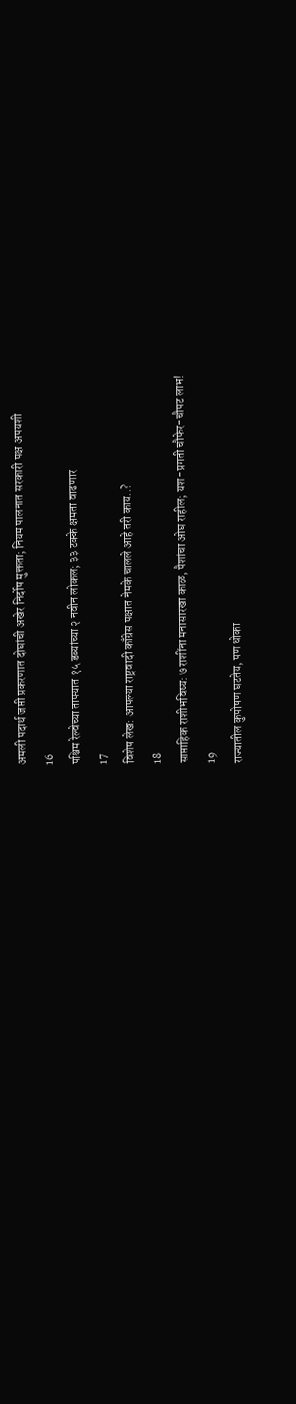अमली पदार्थ जप्ती प्रकरणात दोघांची अखेर निर्दोष मुक्तता; नियम पालनात सरकारी पक्ष अपयशी
16
पश्चिम रेल्वेच्या ताफ्यात १५ डब्यांच्या २ नवीन लोकल; ३३ टक्के क्षमता वाढणार
17
विशेष लेख: आपल्या राष्ट्रवादी काँग्रेस पक्षात नेमके चालले आहे तरी काय..?
18
साप्ताहिक राशीभविष्य: ७ राशींना मनासारखा काळ, पैशांचा ओघ राहील; यश-प्रगती चौफेर-चौपट लाभ!
19
राज्यातील कुपोषण घटतेय, पण धोका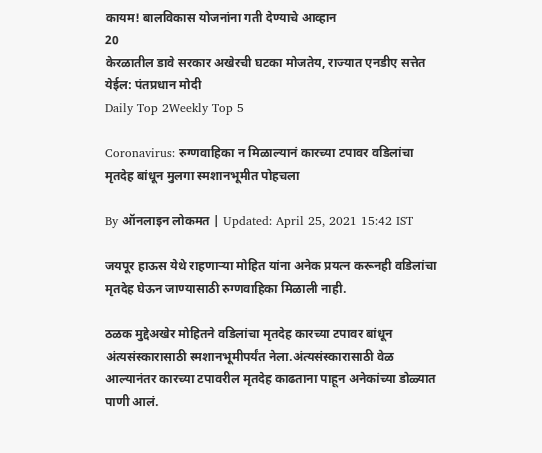कायम! बालविकास योजनांना गती देण्याचे आव्हान
20
केरळातील डावे सरकार अखेरची घटका मोजतेय, राज्यात एनडीए सत्तेत येईल: पंतप्रधान मोदी
Daily Top 2Weekly Top 5

Coronavirus: रुग्णवाहिका न मिळाल्यानं कारच्या टपावर वडिलांचा मृतदेह बांधून मुलगा स्मशानभूमीत पोहचला

By ऑनलाइन लोकमत | Updated: April 25, 2021 15:42 IST

जयपूर हाऊस येथे राहणाऱ्या मोहित यांना अनेक प्रयत्न करूनही वडिलांचा मृतदेह घेऊन जाण्यासाठी रुग्णवाहिका मिळाली नाही.

ठळक मुद्देअखेर मोहितने वडिलांचा मृतदेह कारच्या टपावर बांधून अंत्यसंस्कारासाठी स्मशानभूमीपर्यंत नेला.अंत्यसंस्कारासाठी वेळ आल्यानंतर कारच्या टपावरील मृतदेह काढताना पाहून अनेकांच्या डोळ्यात पाणी आलं.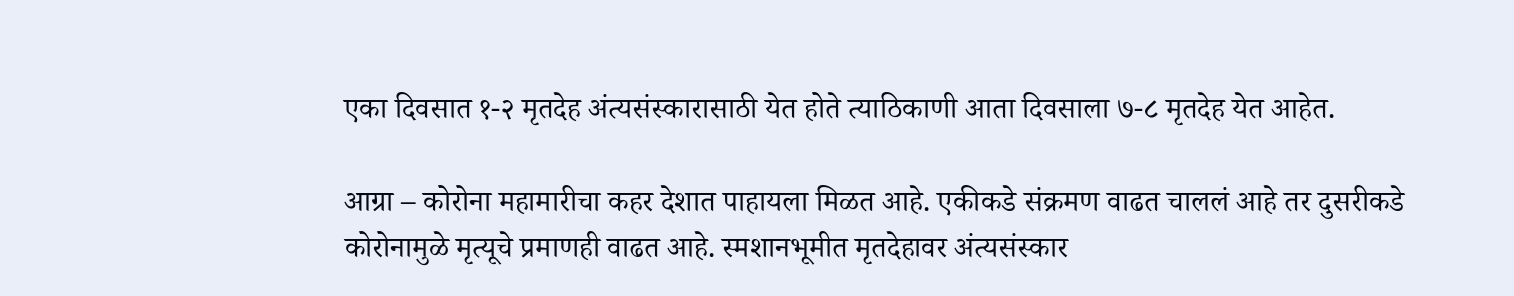एका दिवसात १-२ मृतदेह अंत्यसंस्कारासाठी येत होते त्याठिकाणी आता दिवसाला ७-८ मृतदेह येत आहेत.

आग्रा – कोरोना महामारीचा कहर देशात पाहायला मिळत आहे. एकीकडे संक्रमण वाढत चाललं आहे तर दुसरीकडे कोरोनामुळे मृत्यूचे प्रमाणही वाढत आहे. स्मशानभूमीत मृतदेहावर अंत्यसंस्कार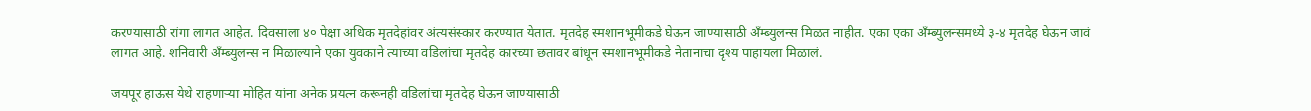करण्यासाठी रांगा लागत आहेत. दिवसाला ४० पेक्षा अधिक मृतदेहांवर अंत्यसंस्कार करण्यात येतात. मृतदेह स्मशानभूमीकडे घेऊन जाण्यासाठी अँम्ब्युलन्स मिळत नाहीत. एका एका अँम्ब्युलन्समध्ये ३-४ मृतदेह घेऊन जावं लागत आहे. शनिवारी अँम्ब्युलन्स न मिळाल्याने एका युवकाने त्याच्या वडिलांचा मृतदेह कारच्या छतावर बांधून स्मशानभूमीकडे नेतानाचा दृश्य पाहायला मिळालं.

जयपूर हाऊस येथे राहणाऱ्या मोहित यांना अनेक प्रयत्न करूनही वडिलांचा मृतदेह घेऊन जाण्यासाठी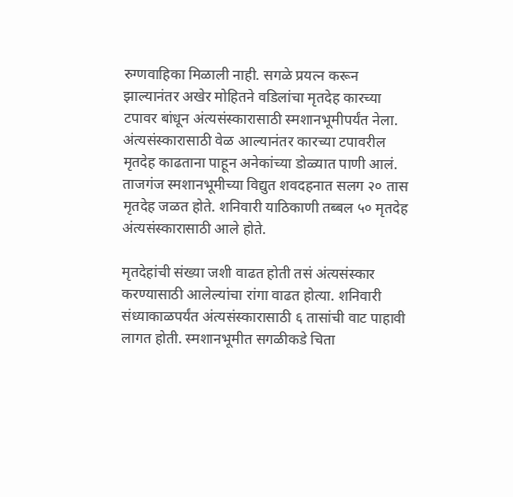रुग्णवाहिका मिळाली नाही. सगळे प्रयत्न करून झाल्यानंतर अखेर मोहितने वडिलांचा मृतदेह कारच्या टपावर बांधून अंत्यसंस्कारासाठी स्मशानभूमीपर्यंत नेला. अंत्यसंस्कारासाठी वेळ आल्यानंतर कारच्या टपावरील मृतदेह काढताना पाहून अनेकांच्या डोळ्यात पाणी आलं. ताजगंज स्मशानभूमीच्या विद्युत शवदहनात सलग २० तास मृतदेह जळत होते. शनिवारी याठिकाणी तब्बल ५० मृतदेह अंत्यसंस्कारासाठी आले होते.

मृतदेहांची संख्या जशी वाढत होती तसं अंत्यसंस्कार करण्यासाठी आलेल्यांचा रांगा वाढत होत्या. शनिवारी संध्याकाळपर्यंत अंत्यसंस्कारासाठी ६ तासांची वाट पाहावी लागत होती. स्मशानभूमीत सगळीकडे चिता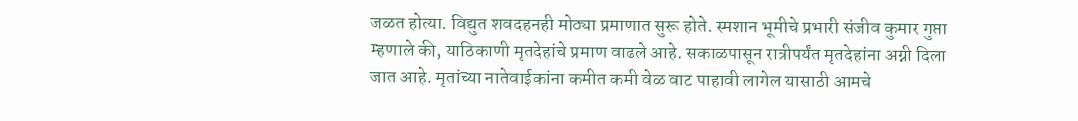जळत होत्या. विद्युत शवदहनही मोठ्या प्रमाणात सुरू होते. स्मशान भूमीचे प्रभारी संजीव कुमार गुप्ता म्हणाले की, याठिकाणी मृतदेहांचे प्रमाण वाढले आहे. सकाळपासून रात्रीपर्यंत मृतदेहांना अग्नी दिला जात आहे. मृतांच्या नातेवाईकांना कमीत कमी वेळ वाट पाहावी लागेल यासाठी आमचे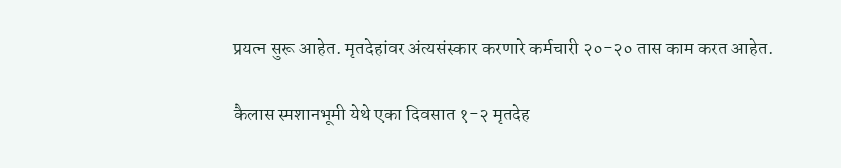प्रयत्न सुरू आहेत. मृतदेहांवर अंत्यसंस्कार करणारे कर्मचारी २०-२० तास काम करत आहेत.

कैलास स्मशानभूमी येथे एका दिवसात १-२ मृतदेह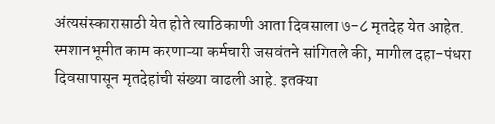अंत्यसंस्कारासाठी येत होते त्याठिकाणी आता दिवसाला ७-८ मृतदेह येत आहेत. स्मशानभूमीत काम करणाऱ्या कर्मचारी जसवंतने सांगितले की, मागील दहा-पंधरा दिवसापासून मृतदेहांची संख्या वाढली आहे. इतक्या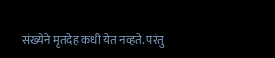संख्येने मृतदेह कधी येत नव्हते. परंतु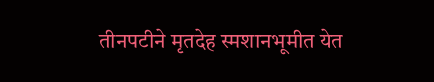तीनपटीने मृतदेह स्मशानभूमीत येत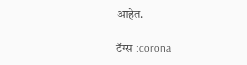आहेत.

टॅग्स :corona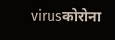virusकोरोना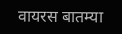वायरस बातम्या